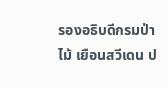รองอธิบดีกรมป่าไม้ เยือนสวีเดน ป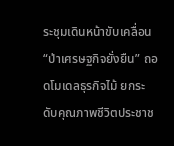ระชุมเดินหน้าขับเคลื่อน “ป่าเศรษฐกิจยั่งยืน” ถอดโมเดลธุรกิจไม้ ยกระดับคุณภาพชีวิตประชาช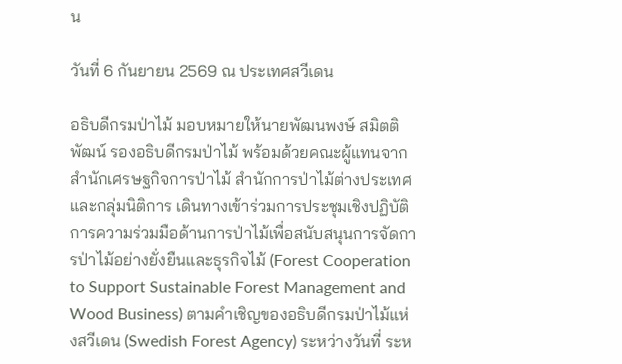น

วันที่ 6 กันยายน 2569 ณ ประเทศสวีเดน

อธิบดีกรมป่าไม้ มอบหมายให้นายพัฒนพงษ์ สมิตติพัฒน์ รองอธิบดีกรมป่าไม้ พร้อมด้วยคณะผู้แทนจากสำนักเศรษฐกิจการป่าไม้ สำนักการป่าไม้ต่างประเทศ และกลุ่มนิติการ เดินทางเข้าร่วมการประชุมเชิงปฏิบัติการความร่วมมือด้านการป่าไม้เพื่อสนับสนุนการจัดการป่าไม้อย่างยั่งยืนและธุรกิจไม้ (Forest Cooperation to Support Sustainable Forest Management and Wood Business) ตามคำเชิญของอธิบดีกรมป่าไม้แห่งสวีเดน (Swedish Forest Agency) ระหว่างวันที่ ระห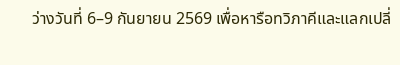ว่างวันที่ 6–9 กันยายน 2569 เพื่อหารือทวิภาคีและแลกเปลี่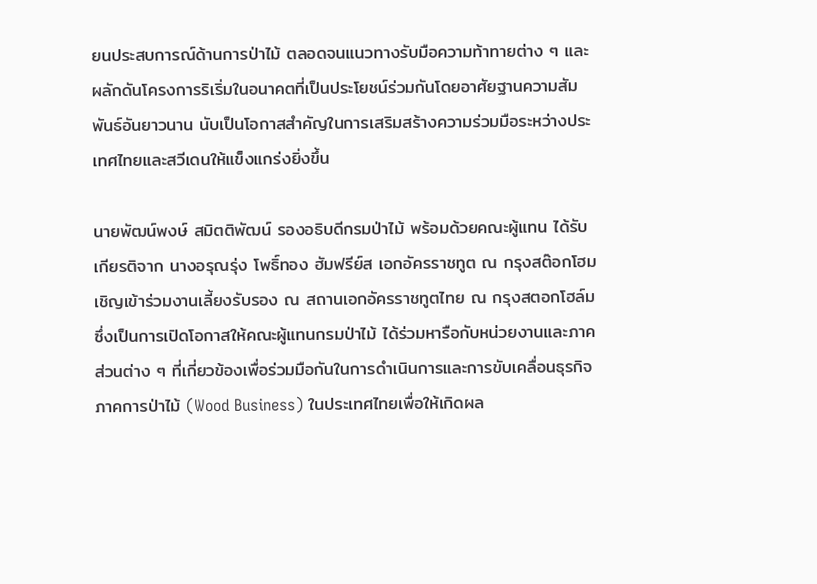ยนประสบการณ์ด้านการป่าไม้ ตลอดจนแนวทางรับมือความท้าทายต่าง ๆ และผลักดันโครงการริเริ่มในอนาคตที่เป็นประโยชน์ร่วมกันโดยอาศัยฐานความสัมพันธ์อันยาวนาน นับเป็นโอกาสสำคัญในการเสริมสร้างความร่วมมือระหว่างประเทศไทยและสวีเดนให้แข็งแกร่งยิ่งขึ้น

นายพัฒน์พงษ์ สมิตติพัฒน์ รองอธิบดีกรมป่าไม้ พร้อมด้วยคณะผู้แทน ได้รับเกียรติจาก นางอรุณรุ่ง โพธิ์ทอง ฮัมฟรีย์ส เอกอัครราชทูต ณ กรุงสต๊อกโฮม เชิญเข้าร่วมงานเลี้ยงรับรอง ณ สถานเอกอัครราชทูตไทย ณ กรุงสตอกโฮล์ม ซึ่งเป็นการเปิดโอกาสให้คณะผู้แทนกรมป่าไม้ ได้ร่วมหารือกับหน่วยงานและภาคส่วนต่าง ๆ ที่เกี่ยวข้องเพื่อร่วมมือกันในการดำเนินการและการขับเคลื่อนธุรกิจภาคการป่าไม้ (Wood Business) ในประเทศไทยเพื่อให้เกิดผล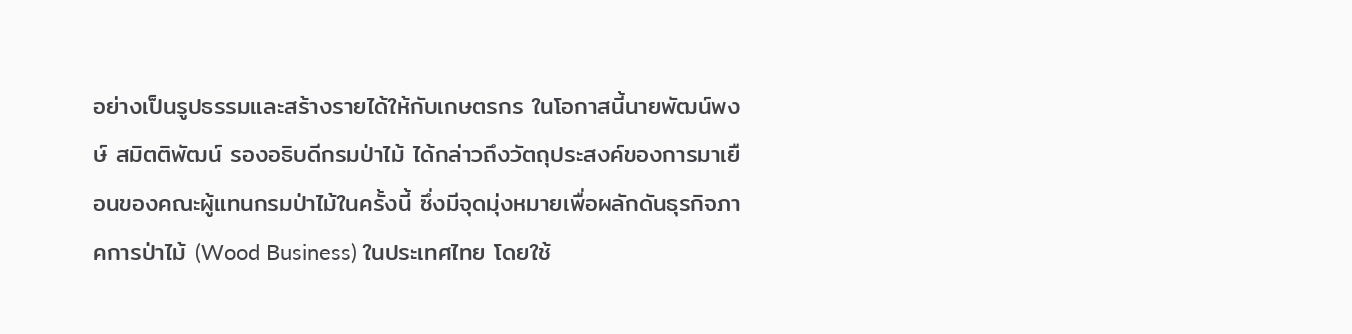อย่างเป็นรูปธรรมและสร้างรายได้ให้กับเกษตรกร ในโอกาสนี้นายพัฒน์พงษ์ สมิตติพัฒน์ รองอธิบดีกรมป่าไม้ ได้กล่าวถึงวัตถุประสงค์ของการมาเยือนของคณะผู้แทนกรมป่าไม้ในครั้งนี้ ซึ่งมีจุดมุ่งหมายเพื่อผลักดันธุรกิจภาคการป่าไม้ (Wood Business) ในประเทศไทย โดยใช้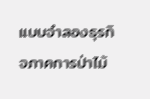แบบจำลองธุรกิจภาคการป่าไม้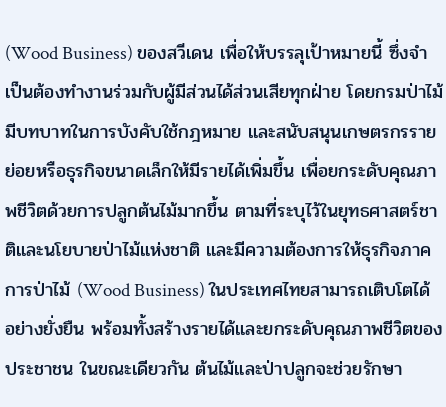(Wood Business) ของสวีเดน เพื่อให้บรรลุเป้าหมายนี้ ซึ่งจำเป็นต้องทำงานร่วมกับผู้มีส่วนได้ส่วนเสียทุกฝ่าย โดยกรมป่าไม้มีบทบาทในการบังคับใช้กฎหมาย และสนับสนุนเกษตรกรรายย่อยหรือธุรกิจขนาดเล็กให้มีรายได้เพิ่มขึ้น เพื่อยกระดับคุณภาพชีวิตด้วยการปลูกต้นไม้มากขึ้น ตามที่ระบุไว้ในยุทธศาสตร์ชาติและนโยบายป่าไม้แห่งชาติ และมีความต้องการให้ธุรกิจภาคการป่าไม้ (Wood Business) ในประเทศไทยสามารถเติบโตได้อย่างยั่งยืน พร้อมทั้งสร้างรายได้และยกระดับคุณภาพชีวิตของประชาชน ในขณะเดียวกัน ต้นไม้และป่าปลูกจะช่วยรักษา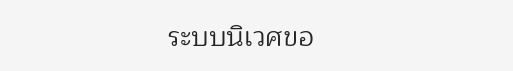ระบบนิเวศขอ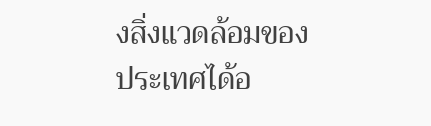งสิ่งแวดล้อมของประเทศได้อ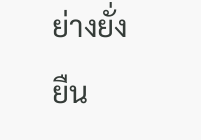ย่างยั่งยืน